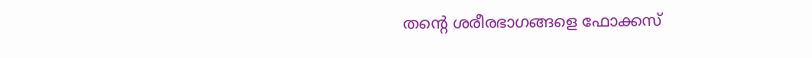തന്‍റെ ശരീരഭാഗങ്ങളെ ഫോക്കസ്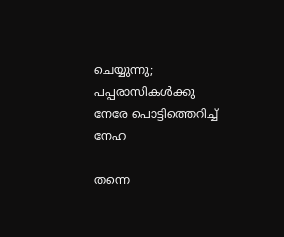ചെയ്യുന്നു; പപ്പരാസികള്‍ക്കു നേരേ പൊട്ടിത്തെറിച്ച് നേഹ

തന്നെ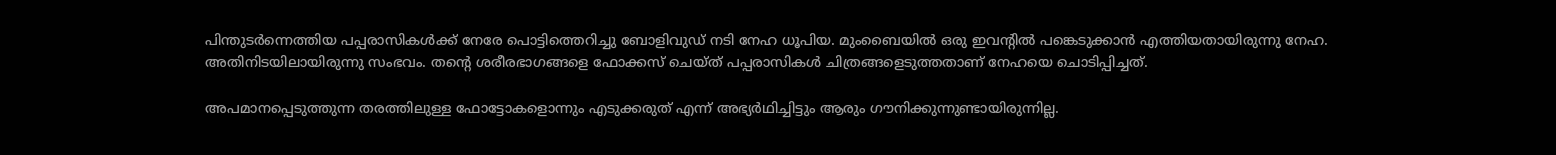പിന്തുടര്‍ന്നെത്തിയ പപ്പരാസികള്‍ക്ക് നേരേ പൊട്ടിത്തെറിച്ചു ബോളിവുഡ് നടി നേഹ ധൂപിയ. മുംബൈയില്‍ ഒരു ഇവന്‍റിൽ പങ്കെടുക്കാൻ എത്തിയതായിരുന്നു നേഹ. അതിനിടയിലായിരുന്നു സംഭവം. തന്‍റെ ശരീരഭാഗങ്ങളെ ഫോക്കസ് ചെയ്ത് പപ്പരാസികൾ ചിത്രങ്ങളെടുത്തതാണ് നേഹയെ ചൊടിപ്പിച്ചത്.

അപമാനപ്പെടുത്തുന്ന തരത്തിലുള്ള ഫോട്ടോകളൊന്നും എടുക്കരുത് എന്ന് അഭ്യര്‍ഥിച്ചിട്ടും ആരും ഗൗനിക്കുന്നുണ്ടായിരുന്നില്ല.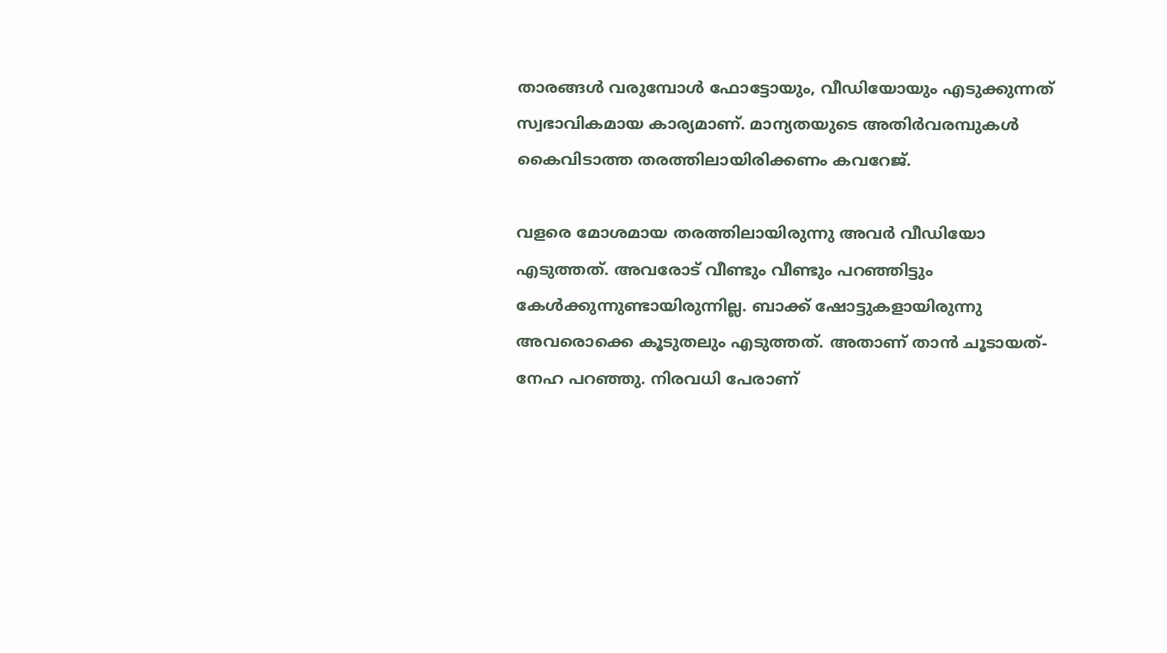താരങ്ങള്‍ വരുമ്പോള്‍ ഫോട്ടോയും, വീഡിയോയും എടുക്കുന്നത് സ്വഭാവികമായ കാര്യമാണ്. മാന്യതയുടെ അതിര്‍വരമ്പുകള്‍ കൈവിടാത്ത തരത്തിലായിരിക്കണം കവറേജ്.

വളരെ മോശമായ തരത്തിലായിരുന്നു അവര്‍ വീഡിയോ എടുത്തത്. അവരോട് വീണ്ടും വീണ്ടും പറഞ്ഞിട്ടും കേള്‍ക്കുന്നുണ്ടായിരുന്നില്ല. ബാക്ക് ഷോട്ടുകളായിരുന്നു അവരൊക്കെ കൂടുതലും എടുത്തത്. അതാണ് താന്‍ ചൂടായത്- നേഹ പറഞ്ഞു. നിരവധി പേരാണ്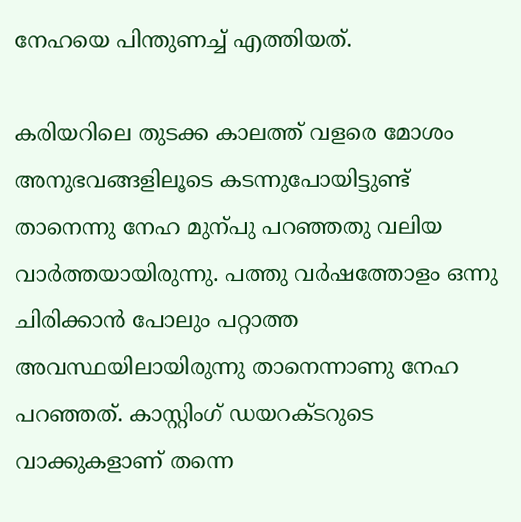നേഹയെ പിന്തുണച്ച് എത്തിയത്.

കരിയറിലെ തുടക്ക കാലത്ത് വളരെ മോശം അനുഭവങ്ങളിലൂടെ കടന്നുപോയിട്ടുണ്ട് താനെന്നു നേഹ മുന്പു പറഞ്ഞതു വലിയ വാർത്തയായിരുന്നു. പത്തു വര്‍ഷത്തോളം ഒന്നു ചിരിക്കാന്‍ പോലും പറ്റാത്ത അവസ്ഥയിലായിരുന്നു താനെന്നാണു നേഹ പറഞ്ഞത്. കാസ്റ്റിംഗ് ഡയറക്ടറുടെ വാക്കുകളാണ് തന്നെ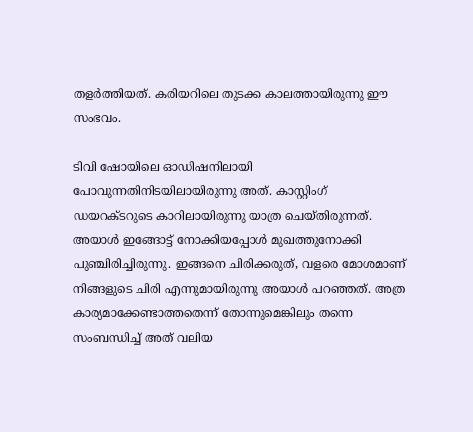തളര്‍ത്തിയത്. കരിയറിലെ തുടക്ക കാലത്തായിരുന്നു ഈ സംഭവം.

ടിവി ഷോയിലെ ഓഡിഷനിലായി പോവുന്നതിനിടയിലായിരുന്നു അത്. കാസ്റ്റിംഗ് ഡയറക്ടറുടെ കാറിലായിരുന്നു യാത്ര ചെയ്തിരുന്നത്. അയാള്‍ ഇങ്ങോട്ട് നോക്കിയപ്പോള്‍ മുഖത്തുനോക്കി പുഞ്ചിരിച്ചിരുന്നു. ഇങ്ങനെ ചിരിക്കരുത്, വളരെ മോശമാണ് നിങ്ങളുടെ ചിരി എന്നുമായിരുന്നു അയാള്‍ പറഞ്ഞത്. അത്ര കാര്യമാക്കേണ്ടാത്തതെന്ന് തോന്നുമെങ്കിലും തന്നെ സംബന്ധിച്ച് അത് വലിയ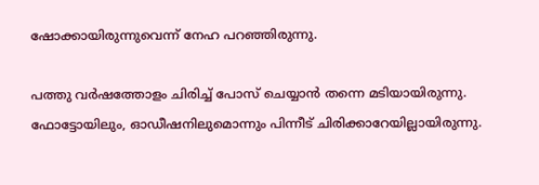ഷോക്കായിരുന്നുവെന്ന് നേഹ പറഞ്ഞിരുന്നു.

പത്തു വര്‍ഷത്തോളം ചിരിച്ച് പോസ് ചെയ്യാന്‍ തന്നെ മടിയായിരുന്നു. ഫോട്ടോയിലും, ഓഡീഷനിലുമൊന്നും പിന്നീട് ചിരിക്കാറേയില്ലായിരുന്നു.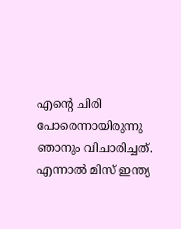എന്‍റെ ചിരി പോരെന്നായിരുന്നു ഞാനും വിചാരിച്ചത്. എന്നാല്‍ മിസ് ഇന്ത്യ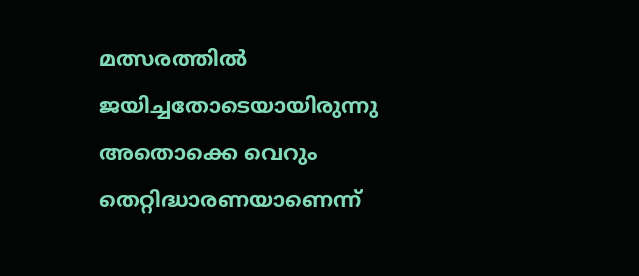മത്സരത്തില്‍ ജയിച്ചതോടെയായിരുന്നു അതൊക്കെ വെറും തെറ്റിദ്ധാരണയാണെന്ന്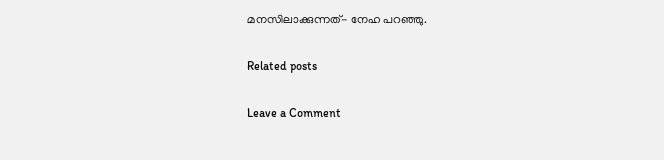മനസിലാക്കുന്നത്- നേഹ പറഞ്ഞു.

Related posts

Leave a Comment